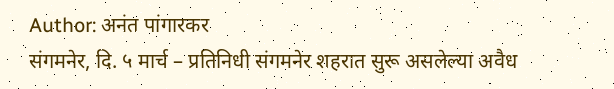Author: अनंत पांगारकर
संगमनेर, दि. ५ मार्च – प्रतिनिधी संगमनेर शहरात सुरू असलेल्या अवैध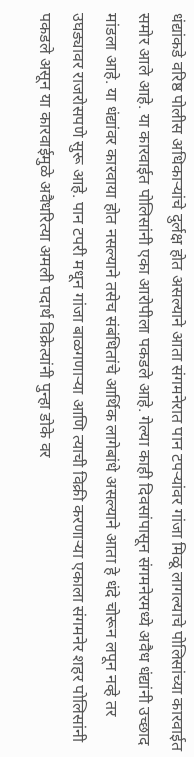धंद्यांकडे वरिष्ठ पोलीस अधिकाऱ्यांचे दुर्लक्ष होत असल्याने आता संगमनेरात पान टपऱ्यांवर गांजा मिळू लागल्याचे पोलिसांच्या कारवाईत समोर आले आहे. या कारवाईत पोलिसांनी एका आरोपीला पकडले आहे. गेल्या काही दिवसांपासून संगमनेरमध्ये अवैध धंद्यांनी उच्छाद मांडला आहे. या धंद्यांवर कारवाया होत नसल्याने तसेच संबंधितांचे आर्थिक लागेबांधे असल्याने आता हे धंदे चोरून लपून नव्हे तर उघड्यावर राजरोसपणे सुरू आहे. पान टपरी मधून गांजा बाळगणाऱ्या आणि त्याची विक्री करणाऱ्या एकाला संगमनेर शहर पोलिसांनी पकडले असून या कारवाईमुळे अवैधरित्या अमली पदार्थ विक्रेत्यांनी पुन्हा डोके वर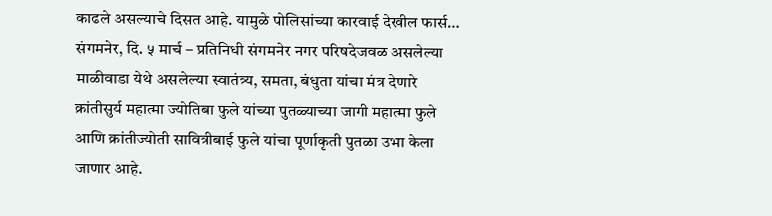काढले असल्याचे दिसत आहे. यामुळे पोलिसांच्या कारवाई देखील फार्स…
संगमनेर, दि. ५ मार्च – प्रतिनिधी संगमनेर नगर परिषदेजवळ असलेल्या माळीवाडा येथे असलेल्या स्वातंत्र्य, समता, बंधुता यांचा मंत्र देणारे क्रांतीसुर्य महात्मा ज्योतिबा फुले यांच्या पुतळ्याच्या जागी महात्मा फुले आणि क्रांतीज्योती सावित्रीबाई फुले यांचा पूर्णाकृती पुतळा उभा केला जाणार आहे.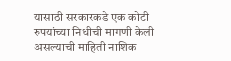यासाठी सरकारकडे एक कोटी रुपयांच्या निधीची मागणी केली असल्याची माहिती नाशिक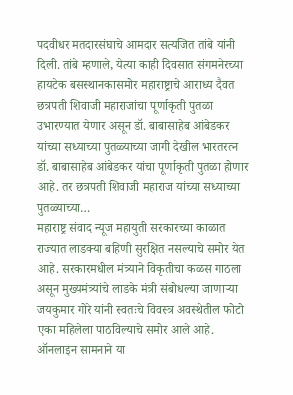पदवीधर मतदारसंघाचे आमदार सत्यजित तांबे यांनी दिली. तांबे म्हणाले, येत्या काही दिवसात संगमनेरच्या हायटेक बसस्थानकासमोर महाराष्ट्राचे आराध्य दैवत छत्रपती शिवाजी महाराजांचा पूर्णाकृती पुतळा उभारण्यात येणार असून डॉ. बाबासाहेब आंबेडकर यांच्या सध्याच्या पुतळ्याच्या जागी देखील भारतरत्न डॉ. बाबासाहेब आंबेडकर यांचा पूर्णाकृती पुतळा होणार आहे. तर छत्रपती शिवाजी महाराज यांच्या सध्याच्या पुतळ्याच्या…
महाराष्ट्र संवाद न्यूज महायुती सरकारच्या काळात राज्यात लाडक्या बहिणी सुरक्षित नसल्याचे समोर येत आहे. सरकारमधील मंत्र्याने विकृतीचा कळस गाठला असून मुख्यमंत्र्यांचे लाडके मंत्री संबोधल्या जाणाऱ्या जयकुमार गोरे यांनी स्वतःचे विवस्त्र अवस्थेतील फोटो एका महिलेला पाठविल्याचे समोर आले आहे. ऑनलाइन सामनाने या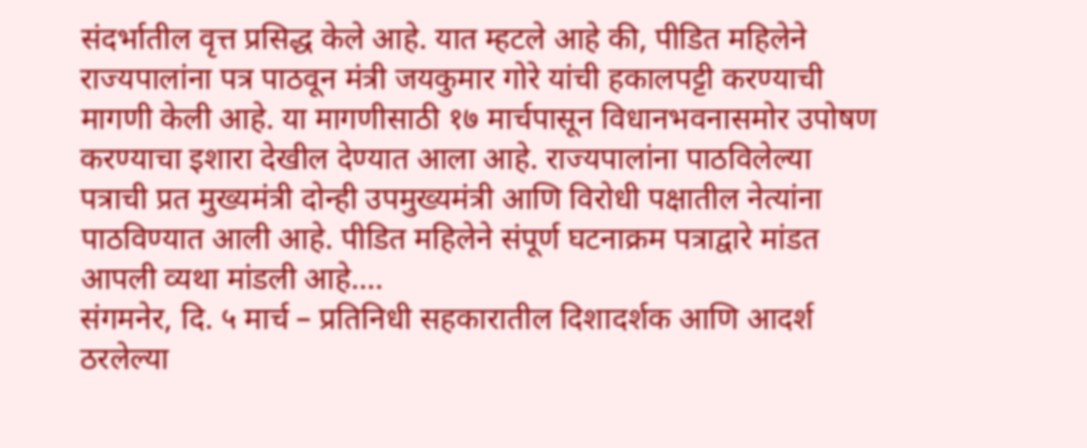संदर्भातील वृत्त प्रसिद्ध केले आहे. यात म्हटले आहे की, पीडित महिलेने राज्यपालांना पत्र पाठवून मंत्री जयकुमार गोरे यांची हकालपट्टी करण्याची मागणी केली आहे. या मागणीसाठी १७ मार्चपासून विधानभवनासमोर उपोषण करण्याचा इशारा देखील देण्यात आला आहे. राज्यपालांना पाठविलेल्या पत्राची प्रत मुख्यमंत्री दोन्ही उपमुख्यमंत्री आणि विरोधी पक्षातील नेत्यांना पाठविण्यात आली आहे. पीडित महिलेने संपूर्ण घटनाक्रम पत्राद्वारे मांडत आपली व्यथा मांडली आहे.…
संगमनेर, दि. ५ मार्च – प्रतिनिधी सहकारातील दिशादर्शक आणि आदर्श ठरलेल्या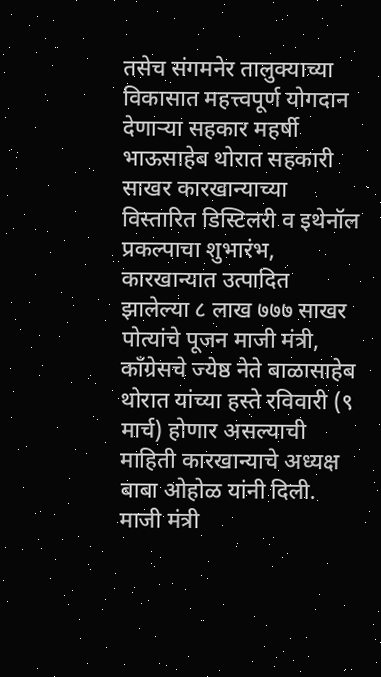तसेच संगमनेर तालुक्याच्या विकासात महत्त्वपूर्ण योगदान देणाऱ्या सहकार महर्षी भाऊसाहेब थोरात सहकारी साखर कारखान्याच्या विस्तारित डिस्टिलरी व इथेनॉल प्रकल्पाचा शुभारंभ, कारखान्यात उत्पादित झालेल्या ८ लाख ७७७ साखर पोत्यांचे पूजन माजी मंत्री, काँग्रेसचे ज्येष्ठ नेते बाळासाहेब थोरात यांच्या हस्ते रविवारी (९ मार्च) होणार असल्याची माहिती कारखान्याचे अध्यक्ष बाबा ओहोळ यांनी दिली. माजी मंत्री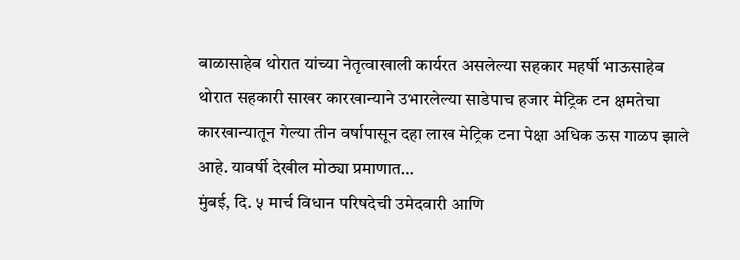बाळासाहेब थोरात यांच्या नेतृत्वाखाली कार्यरत असलेल्या सहकार महर्षी भाऊसाहेब थोरात सहकारी साखर कारखान्याने उभारलेल्या साडेपाच हजार मेट्रिक टन क्षमतेचा कारखान्यातून गेल्या तीन वर्षापासून दहा लाख मेट्रिक टना पेक्षा अधिक ऊस गाळप झाले आहे. यावर्षी देखील मोठ्या प्रमाणात…
मुंबई, दि. ५ मार्च विधान परिषदेची उमेदवारी आणि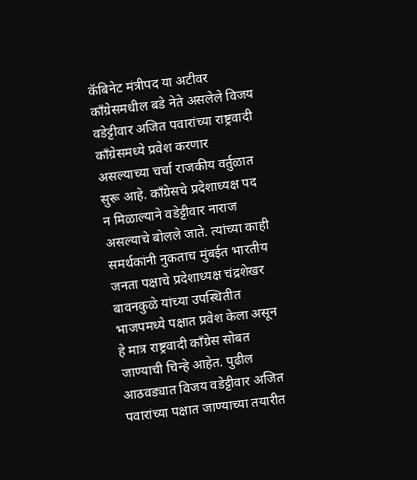कॅबिनेट मंत्रीपद या अटीवर काँग्रेसमधील बडे नेते असलेले विजय वडेट्टीवार अजित पवारांच्या राष्ट्रवादी काँग्रेसमध्ये प्रवेश करणार असल्याच्या चर्चा राजकीय वर्तुळात सुरू आहे. काँग्रेसचे प्रदेशाध्यक्ष पद न मिळाल्याने वडेट्टीवार नाराज असल्याचे बोलले जाते. त्यांच्या काही समर्थकांनी नुकताच मुंबईत भारतीय जनता पक्षाचे प्रदेशाध्यक्ष चंद्रशेखर बावनकुळे यांच्या उपस्थितीत भाजपमध्ये पक्षात प्रवेश केला असून हे मात्र राष्ट्रवादी काँग्रेस सोबत जाण्याची चिन्हे आहेत. पुढील आठवड्यात विजय वडेट्टीवार अजित पवारांच्या पक्षात जाण्याच्या तयारीत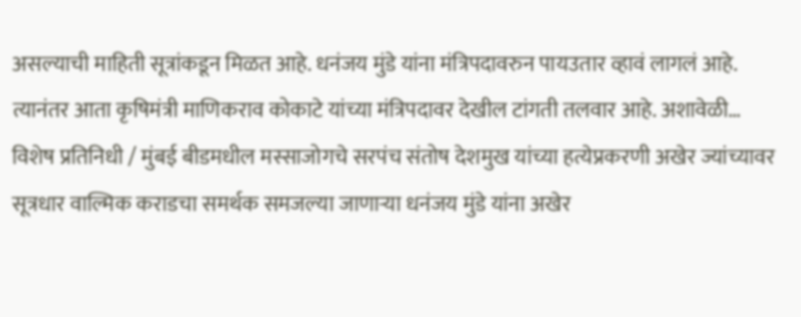असल्याची माहिती सूत्रांकडून मिळत आहे. धनंजय मुंडे यांना मंत्रिपदावरुन पायउतार व्हावं लागलं आहे. त्यानंतर आता कृषिमंत्री माणिकराव कोकाटे यांच्या मंत्रिपदावर देखील टांगती तलवार आहे. अशावेळी…
विशेष प्रतिनिधी / मुंबई बीडमधील मस्साजोगचे सरपंच संतोष देशमुख यांच्या हत्येप्रकरणी अखेर ज्यांच्यावर सूत्रधार वाल्मिक कराडचा समर्थक समजल्या जाणाऱ्या धनंजय मुंडे यांना अखेर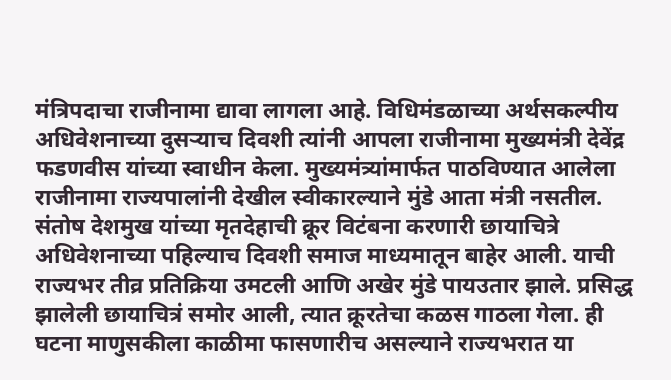मंत्रिपदाचा राजीनामा द्यावा लागला आहे. विधिमंडळाच्या अर्थसकल्पीय अधिवेशनाच्या दुसऱ्याच दिवशी त्यांनी आपला राजीनामा मुख्यमंत्री देवेंद्र फडणवीस यांच्या स्वाधीन केला. मुख्यमंत्र्यांमार्फत पाठविण्यात आलेला राजीनामा राज्यपालांनी देखील स्वीकारल्याने मुंडे आता मंत्री नसतील. संतोष देशमुख यांच्या मृतदेहाची क्रूर विटंबना करणारी छायाचित्रे अधिवेशनाच्या पहिल्याच दिवशी समाज माध्यमातून बाहेर आली. याची राज्यभर तीव्र प्रतिक्रिया उमटली आणि अखेर मुंडे पायउतार झाले. प्रसिद्ध झालेली छायाचित्रं समोर आली, त्यात क्रूरतेचा कळस गाठला गेला. ही घटना माणुसकीला काळीमा फासणारीच असल्याने राज्यभरात या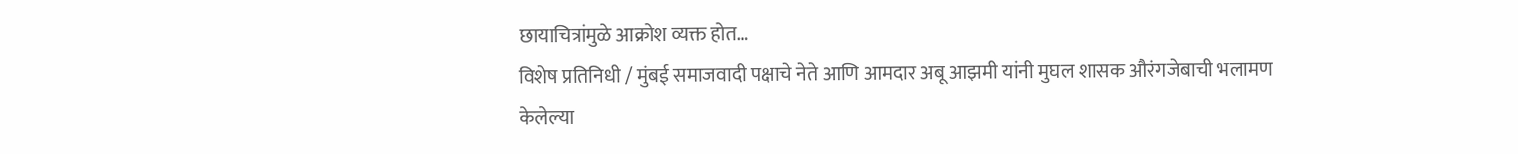छायाचित्रांमुळे आक्रोश व्यक्त होत…
विशेष प्रतिनिधी / मुंबई समाजवादी पक्षाचे नेते आणि आमदार अबू आझमी यांनी मुघल शासक औरंगजेबाची भलामण केलेल्या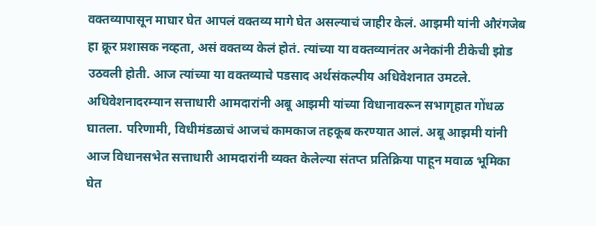वक्तव्यापासून माघार घेत आपलं वक्तव्य मागे घेत असल्याचं जाहीर केलं. आझमी यांनी औरंगजेब हा क्रूर प्रशासक नव्हता, असं वक्तव्य केलं होतं. त्यांच्या या वक्तव्यानंतर अनेकांनी टीकेची झोड उठवली होती. आज त्यांच्या या वक्तव्याचे पडसाद अर्थसंकल्पीय अधिवेशनात उमटले. अधिवेशनादरम्यान सत्ताधारी आमदारांनी अबू आझमी यांच्या विधानावरून सभागृहात गोंधळ घातला. परिणामी, विधीमंडळाचं आजचं कामकाज तहकूब करण्यात आलं. अबू आझमी यांनी आज विधानसभेत सत्ताधारी आमदारांनी व्यक्त केलेल्या संतप्त प्रतिक्रिया पाहून मवाळ भूमिका घेत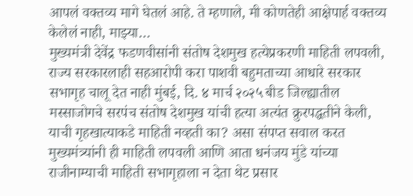आपलं वक्तव्य मागे घेतलं आहे. ते म्हणाले, मी कोणतेही आक्षेपार्ह वक्तव्य केलेलं नाही, माझ्या…
मुख्यमंत्री देवेंद्र फडणवीसांनी संतोष देशमुख हत्येप्रकरणी माहिती लपवली, राज्य सरकारलाही सहआरोपी करा पाशवी बहुमताच्या आधारे सरकार सभागृह चालू देत नाही मुंबई, दि. ४ मार्च २०२५ बीड जिल्ह्यातील मस्साजोगचे सरपंच संतोष देशमुख यांची हत्या अत्यंत क्रुरपद्धतीने केली, याची गृहखात्याकडे माहिती नव्हती का? असा संपप्त सवाल करत मुख्यमंत्र्यांनी ही माहिती लपवली आणि आता धनंजय मुंडे यांच्या राजीनाम्याची माहिती सभागृहाला न देता थेट प्रसार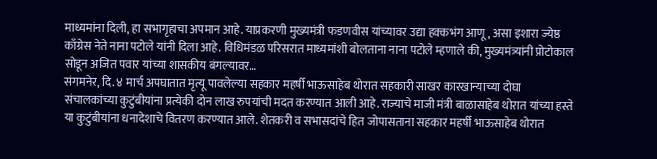माध्यमांना दिली, हा सभागृहाचा अपमान आहे. याप्रकरणी मुख्यमंत्री फडणवीस यांच्यावर उद्या हक्कभंग आणू, असा इशारा ज्येष्ठ काँग्रेस नेते नाना पटोले यांनी दिला आहे. विधिमंडळ परिसरात माध्यमांशी बोलताना नाना पटोले म्हणाले की, मुख्यमंत्र्यांनी प्रोटोकाल सोडून अजित पवार यांच्या शासकीय बंगल्यावर…
संगमनेर, दि. ४ मार्च अपघातात मृत्यू पावलेल्या सहकार महर्षी भाऊसाहेब थोरात सहकारी साखर कारखान्याच्या दोघा संचालकांच्या कुटुंबीयांना प्रत्येकी दोन लाख रुपयांची मदत करण्यात आली आहे. राज्याचे माजी मंत्री बाळासाहेब थोरात यांच्या हस्ते या कुटुंबीयांना धनादेशाचे वितरण करण्यात आले. शेतकरी व सभासदांचे हित जोपासताना सहकार महर्षी भाऊसाहेब थोरात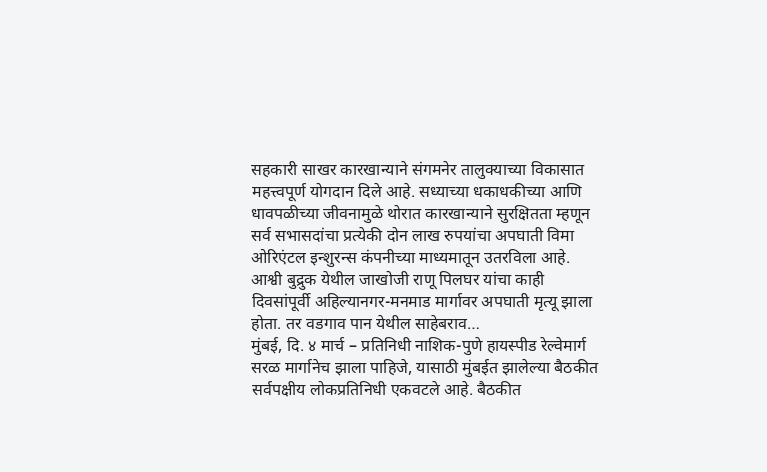सहकारी साखर कारखान्याने संगमनेर तालुक्याच्या विकासात महत्त्वपूर्ण योगदान दिले आहे. सध्याच्या धकाधकीच्या आणि धावपळीच्या जीवनामुळे थोरात कारखान्याने सुरक्षितता म्हणून सर्व सभासदांचा प्रत्येकी दोन लाख रुपयांचा अपघाती विमा ओरिएंटल इन्शुरन्स कंपनीच्या माध्यमातून उतरविला आहे. आश्वी बुद्रुक येथील जाखोजी राणू पिलघर यांचा काही दिवसांपूर्वी अहिल्यानगर-मनमाड मार्गावर अपघाती मृत्यू झाला होता. तर वडगाव पान येथील साहेबराव…
मुंबई, दि. ४ मार्च – प्रतिनिधी नाशिक-पुणे हायस्पीड रेल्वेमार्ग सरळ मार्गानेच झाला पाहिजे, यासाठी मुंबईत झालेल्या बैठकीत सर्वपक्षीय लोकप्रतिनिधी एकवटले आहे. बैठकीत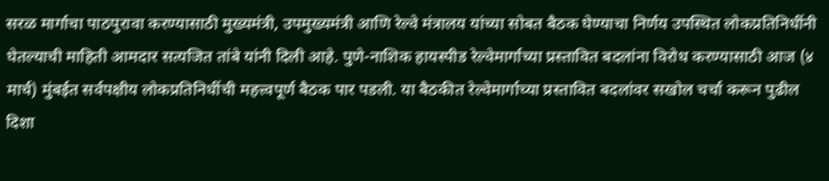सरळ मार्गाचा पाठपुरावा करण्यासाठी मुख्यमंत्री, उपमुख्यमंत्री आणि रेल्वे मंत्रालय यांच्या सोबत बैठक घेण्याचा निर्णय उपस्थित लोकप्रतिनिधींनी घेतल्याची माहिती आमदार सत्यजित तांबे यांनी दिली आहे. पुणे-नाशिक हायस्पीड रेल्वेमार्गाच्या प्रस्तावित बदलांना विरोध करण्यासाठी आज (४ मार्च) मुंबईत सर्वपक्षीय लोकप्रतिनिधींची महत्त्वपूर्ण बैठक पार पडली. या बैठकीत रेल्वेमार्गाच्या प्रस्तावित बदलांवर सखोल चर्चा करून पुढील दिशा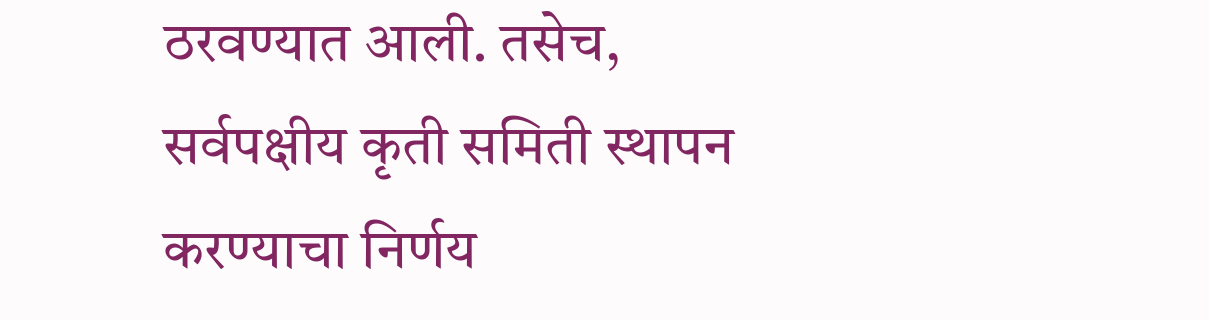ठरवण्यात आली. तसेच, सर्वपक्षीय कृती समिती स्थापन करण्याचा निर्णय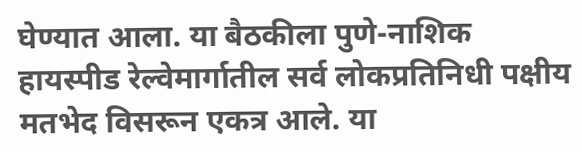घेण्यात आला. या बैठकीला पुणे-नाशिक हायस्पीड रेल्वेमार्गातील सर्व लोकप्रतिनिधी पक्षीय मतभेद विसरून एकत्र आले. या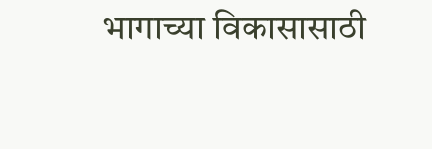भागाच्या विकासासाठी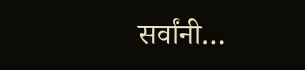सर्वांनी…